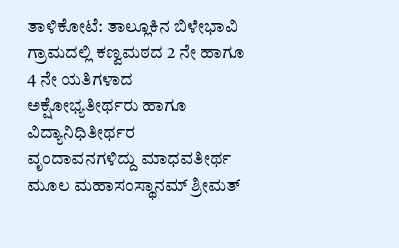ತಾಳಿಕೋಟೆ: ತಾಲ್ಲೂಕಿನ ಬಿಳೇಭಾವಿ ಗ್ರಾಮದಲ್ಲಿ ಕಣ್ವಮಠದ 2 ನೇ ಹಾಗೂ 4 ನೇ ಯತಿಗಳಾದ ಅಕ್ಷೋಭ್ಯತೀರ್ಥರು ಹಾಗೂ ವಿದ್ಯಾನಿಧಿತೀರ್ಥರ ವೃಂದಾವನಗಳಿದ್ದು ಮಾಧವತೀರ್ಥ ಮೂಲ ಮಹಾಸಂಸ್ಥಾನಮ್ ಶ್ರೀಮತ್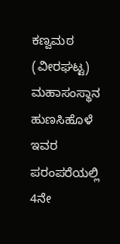ಕಣ್ವಮಠ (ವೀರಘಟ್ಟ) ಮಹಾಸಂಸ್ಥಾನ ಹುಣಸಿಹೊಳೆ ಇವರ ಪರಂಪರೆಯಲ್ಲಿ 4ನೇ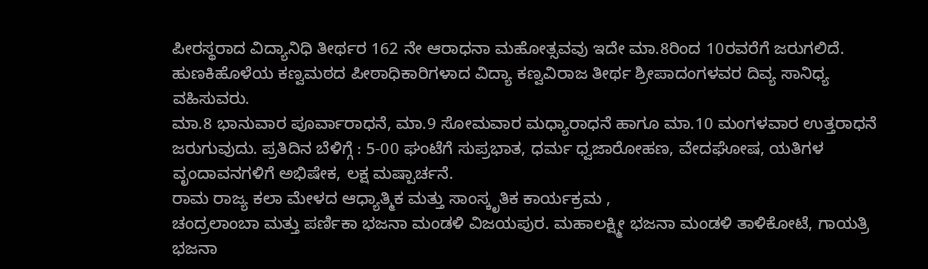ಪೀರಸ್ಥರಾದ ವಿದ್ಯಾನಿಧಿ ತೀರ್ಥರ 162 ನೇ ಆರಾಧನಾ ಮಹೋತ್ಸವವು ಇದೇ ಮಾ.8ರಿಂದ 10ರವರೆಗೆ ಜರುಗಲಿದೆ.
ಹುಣಕಿಹೊಳೆಯ ಕಣ್ವಮಠದ ಪೀಠಾಧಿಕಾರಿಗಳಾದ ವಿದ್ಯಾ ಕಣ್ವವಿರಾಜ ತೀರ್ಥ ಶ್ರೀಪಾದಂಗಳವರ ದಿವ್ಯ ಸಾನಿಧ್ಯ ವಹಿಸುವರು.
ಮಾ.8 ಭಾನುವಾರ ಪೂರ್ವಾರಾಧನೆ, ಮಾ.9 ಸೋಮವಾರ ಮಧ್ಯಾರಾಧನೆ ಹಾಗೂ ಮಾ.10 ಮಂಗಳವಾರ ಉತ್ತರಾಧನೆ ಜರುಗುವುದು. ಪ್ರತಿದಿನ ಬೆಳಿಗ್ಗೆ : 5-00 ಘಂಟೆಗೆ ಸುಪ್ರಭಾತ, ಧರ್ಮ ಧ್ವಜಾರೋಹಣ, ವೇದಘೋಷ, ಯತಿಗಳ ವೃಂದಾವನಗಳಿಗೆ ಅಭಿಷೇಕ, ಲಕ್ಷ ಮಷ್ಪಾರ್ಚನೆ.
ರಾಮ ರಾಜ್ಯ ಕಲಾ ಮೇಳದ ಆಧ್ಯಾತ್ಮಿಕ ಮತ್ತು ಸಾಂಸ್ಕೃತಿಕ ಕಾರ್ಯಕ್ರಮ ,
ಚಂದ್ರಲಾಂಬಾ ಮತ್ತು ಪರ್ಣಿಕಾ ಭಜನಾ ಮಂಡಳಿ ವಿಜಯಪುರ. ಮಹಾಲಕ್ಷ್ಮೀ ಭಜನಾ ಮಂಡಳಿ ತಾಳಿಕೋಟೆ, ಗಾಯತ್ರಿ ಭಜನಾ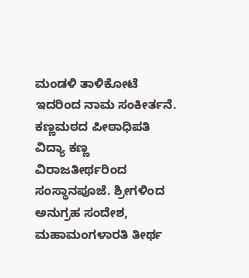ಮಂಡಳಿ ತಾಳಿಕೋಟೆ ಇದರಿಂದ ನಾಮ ಸಂಕೀರ್ತನೆ.
ಕಣ್ಣಮಠದ ಪೀಠಾಧಿಪತಿ ವಿದ್ಯಾ ಕಣ್ಣ ವಿರಾಜತೀರ್ಥರಿಂದ ಸಂಸ್ಥಾನಪೂಜೆ. ಶ್ರೀಗಳಿಂದ ಅನುಗ್ರಹ ಸಂದೇಶ, ಮಹಾಮಂಗಳಾರತಿ ತೀರ್ಥ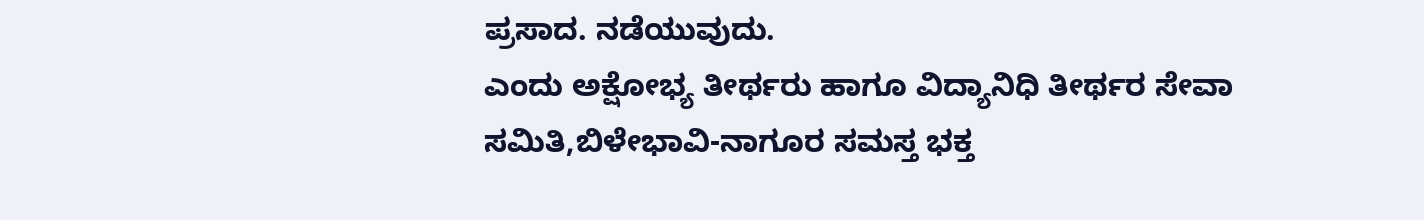ಪ್ರಸಾದ. ನಡೆಯುವುದು.
ಎಂದು ಅಕ್ಷೋಭ್ಯ ತೀರ್ಥರು ಹಾಗೂ ವಿದ್ಯಾನಿಧಿ ತೀರ್ಥರ ಸೇವಾ ಸಮಿತಿ,ಬಿಳೇಭಾವಿ-ನಾಗೂರ ಸಮಸ್ತ ಭಕ್ತ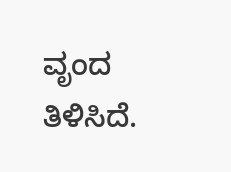ವೃಂದ ತಿಳಿಸಿದೆ.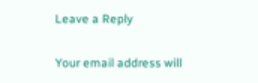Leave a Reply

Your email address will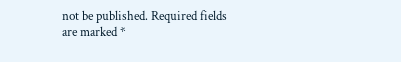not be published. Required fields are marked *